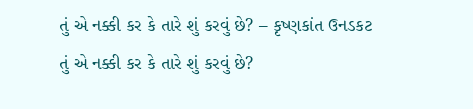તું એ નક્કી કર કે તારે શું કરવું છે? – કૃષ્ણકાંત ઉનડકટ
તું એ નક્કી કર કે તારે શું કરવું છે?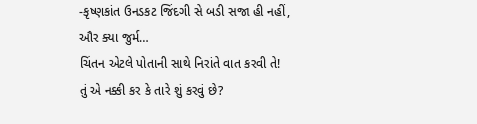-કૃષ્ણકાંત ઉનડકટ જિંદગી સે બડી સજા હી નહીં, ઔર ક્યા જુર્મ…
ચિંતન એટલે પોતાની સાથે નિરાંતે વાત કરવી તે!
તું એ નક્કી કર કે તારે શું કરવું છે?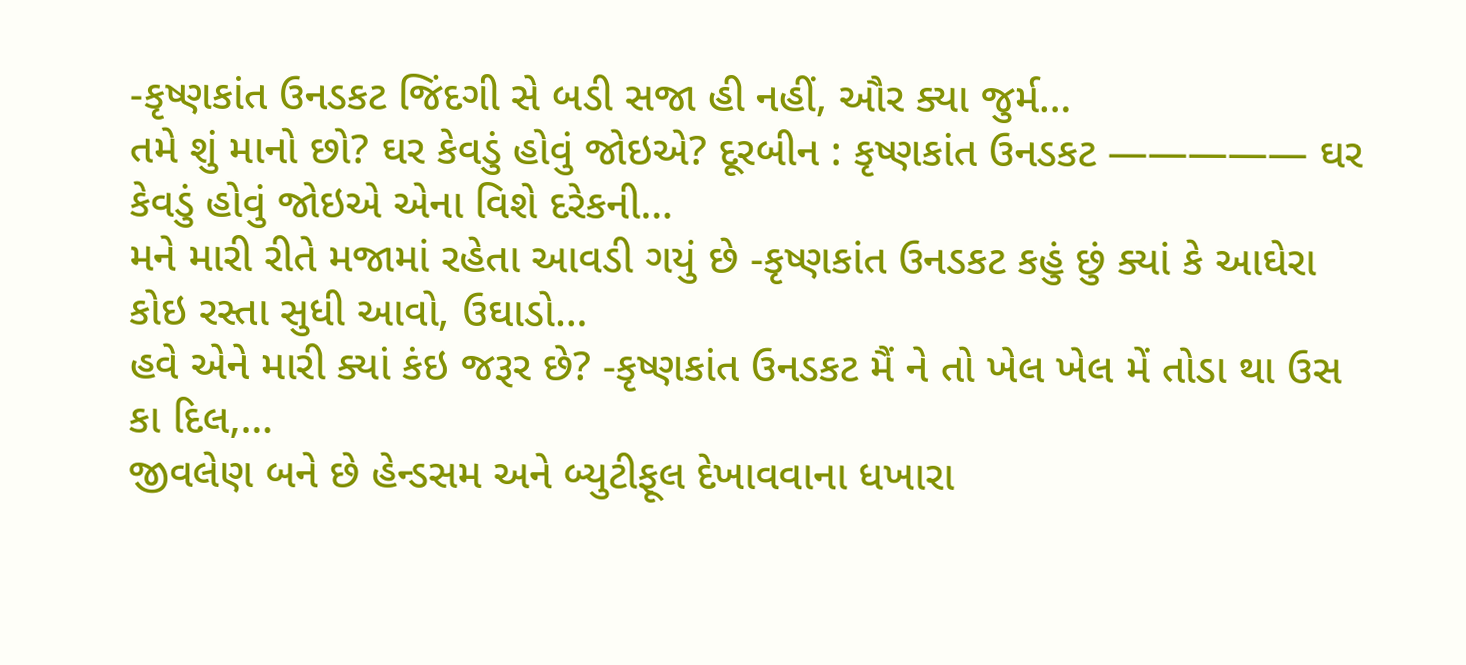-કૃષ્ણકાંત ઉનડકટ જિંદગી સે બડી સજા હી નહીં, ઔર ક્યા જુર્મ…
તમે શું માનો છો? ઘર કેવડું હોવું જોઇએ? દૂરબીન : કૃષ્ણકાંત ઉનડકટ ————— ઘર કેવડું હોવું જોઇએ એના વિશે દરેકની…
મને મારી રીતે મજામાં રહેતા આવડી ગયું છે -કૃષ્ણકાંત ઉનડકટ કહું છું ક્યાં કે આઘેરા કોઇ રસ્તા સુધી આવો, ઉઘાડો…
હવે એને મારી ક્યાં કંઇ જરૂર છે? -કૃષ્ણકાંત ઉનડકટ મૈં ને તો ખેલ ખેલ મેં તોડા થા ઉસ કા દિલ,…
જીવલેણ બને છે હેન્ડસમ અને બ્યુટીફૂલ દેખાવવાના ધખારા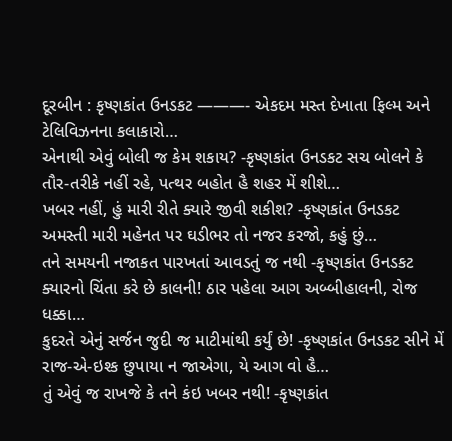દૂરબીન : કૃષ્ણકાંત ઉનડકટ ———- એકદમ મસ્ત દેખાતા ફિલ્મ અને ટેલિવિઝનના કલાકારો…
એનાથી એવું બોલી જ કેમ શકાય? -કૃષ્ણકાંત ઉનડકટ સચ બોલને કે તૌર-તરીકે નહીં રહે, પત્થર બહોત હૈ શહર મેં શીશે…
ખબર નહીં, હું મારી રીતે ક્યારે જીવી શકીશ? -કૃષ્ણકાંત ઉનડકટ અમસ્તી મારી મહેનત પર ઘડીભર તો નજર કરજો, કહું છું…
તને સમયની નજાકત પારખતાં આવડતું જ નથી -કૃષ્ણકાંત ઉનડકટ ક્યારનો ચિંતા કરે છે કાલની! ઠાર પહેલા આગ અબ્બીહાલની, રોજ ધક્કા…
કુદરતે એનું સર્જન જુદી જ માટીમાંથી કર્યું છે! -કૃષ્ણકાંત ઉનડકટ સીને મેં રાજ-એ-ઇશ્ક છુપાયા ન જાએગા, યે આગ વો હૈ…
તું એવું જ રાખજે કે તને કંઇ ખબર નથી! -કૃષ્ણકાંત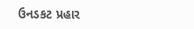ઉનડકટ પ્રહાર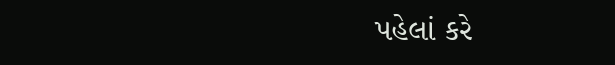પહેલાં કરે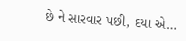છે ને સારવાર પછી, દયા એ…